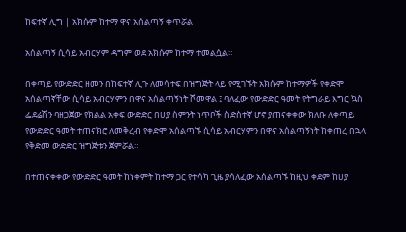ከፍተኛ ሊግ | አክሱም ከተማ ዋና አሰልጣኝ ቀጥሯል

አሰልጣኝ ሲሳይ አብርሃም ዳግም ወደ አክሱም ከተማ ተመልሷል።

በቀጣይ የውድድር ዘመን በከፍተኛ ሊጉ ለመሳተፍ በዝግጅት ላይ የሚገኙት አክሱም ከተማዎች የቀድሞ አሰልጣኛቸው ሲሳይ አብርሃምን በዋና አሰልጣኝነት ሾመዋል ፤ ባለፈው የውድድር ዓመት የትግራይ እግር ኳስ ፌደሬሽን ባዘጋጀው የክልል አቀፍ ውድድር በሀያ ስምንት ነጥቦች ስድስተኛ ሆኖ ያጠናቀቀው ክለቡ ለቀጣይ የውድድር ዓመት ተጠናክሮ ለመቅረብ የቀድሞ አሰልጣኙ ሲሳይ አብርሃምን በዋና አሰልጣኝነት ከቀጠረ በኋላ የቅድመ ውድድር ዝግጅቱን ጀምሯል።

በተጠናቀቀው የውድድር ዓመት ከነቀምት ከተማ ጋር የተሳካ ጊዜ ያሳለፈው አሰልጣኙ ከዚህ ቀደም ከሀያ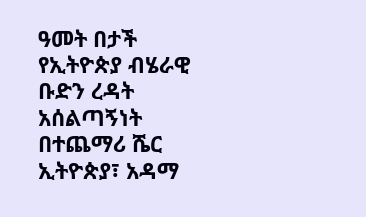ዓመት በታች የኢትዮጵያ ብሄራዊ ቡድን ረዳት አሰልጣኝነት በተጨማሪ ሼር ኢትዮጵያ፣ አዳማ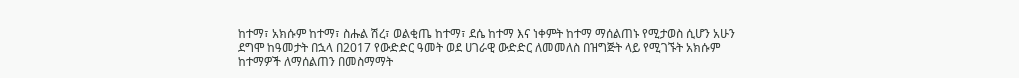ከተማ፣ አክሱም ከተማ፣ ስሑል ሽረ፣ ወልቂጤ ከተማ፣ ደሴ ከተማ እና ነቀምት ከተማ ማሰልጠኑ የሚታወስ ሲሆን አሁን ደግሞ ከዓመታት በኋላ በ2017 የውድድር ዓመት ወደ ሀገራዊ ውድድር ለመመለስ በዝግጅት ላይ የሚገኙት አክሱም ከተማዎች ለማሰልጠን በመስማማት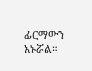ፊርማውን አኑሯል።